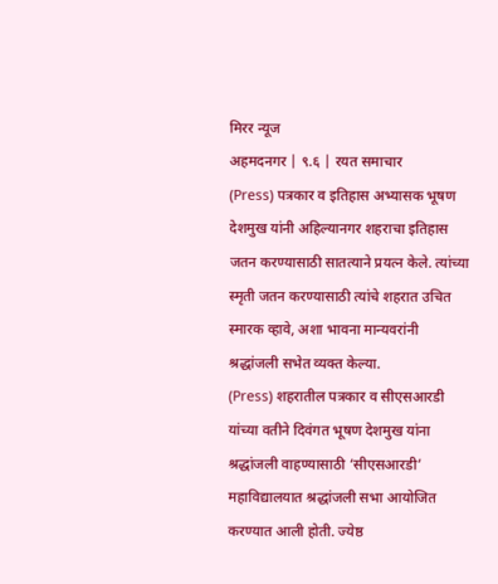मिरर न्यूज
अहमदनगर | ९.६ | रयत समाचार
(Press) पत्रकार व इतिहास अभ्यासक भूषण देशमुख यांनी अहिल्यानगर शहराचा इतिहास जतन करण्यासाठी सातत्याने प्रयत्न केले. त्यांच्या स्मृती जतन करण्यासाठी त्यांचे शहरात उचित स्मारक व्हावे, अशा भावना मान्यवरांनी श्रद्धांजली सभेत व्यक्त केल्या.
(Press) शहरातील पत्रकार व सीएसआरडी यांच्या वतीने दिवंगत भूषण देशमुख यांना श्रद्धांजली वाहण्यासाठी ‘सीएसआरडी’ महाविद्यालयात श्रद्धांजली सभा आयोजित करण्यात आली होती. ज्येष्ठ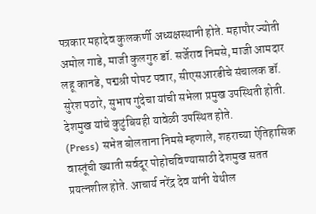पत्रकार महादेव कुलकर्णी अध्यक्षस्थानी होते. महापौर ज्योती अमोल गाडे, माजी कुलगुरु डॉ. सर्जेराव निमसे, माजी आमदार लहू कानडे, पद्मश्री पोपट पवार, सीएसआरडीचे संचालक डॉ. सुरेश पठारे, सुभाष गुंदेचा यांची सभेला प्रमुख उपस्थिती होती. देशमुख यांचे कुटुंबियही यावेळी उपस्थित होते.
(Press) सभेत बोलताना निमसे म्हणाले, शहराच्या ऐतिहासिक वास्तूंची ख्याती सर्वदूर पोहोचविण्यासाठी देशमुख सतत प्रयत्नशील होते. आचार्य नरेंद्र देव यांनी येथील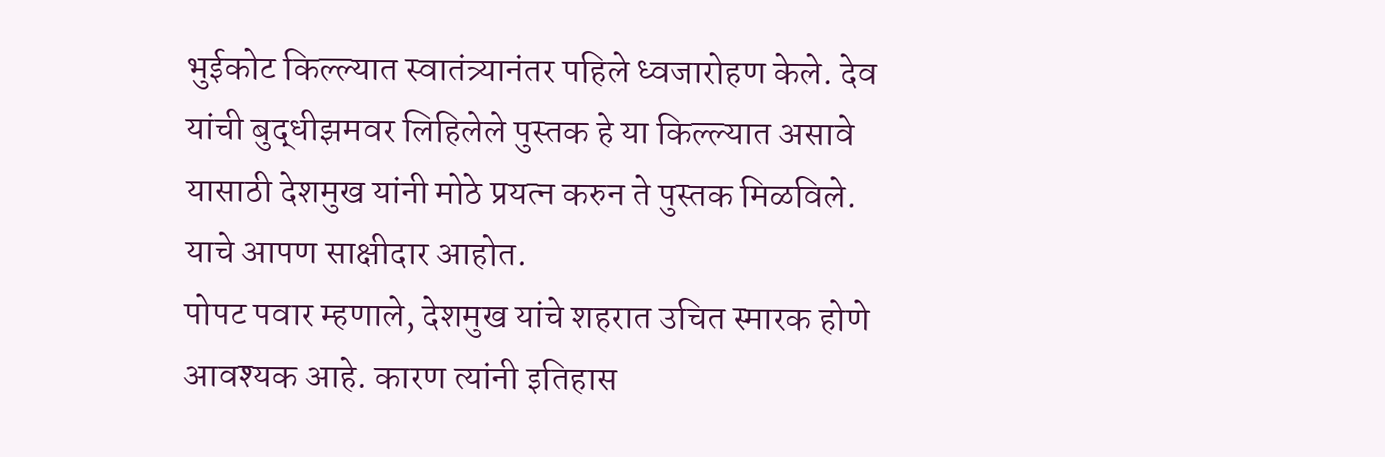भुईकोट किल्ल्यात स्वातंत्र्यानंतर पहिले ध्वजारोहण केले. देव यांची बुद्धीझमवर लिहिलेले पुस्तक हे या किल्ल्यात असावे यासाठी देशमुख यांनी मोठे प्रयत्न करुन ते पुस्तक मिळविले. याचे आपण साक्षीदार आहोत.
पोपट पवार म्हणाले, देशमुख यांचे शहरात उचित स्मारक होणे आवश्यक आहे. कारण त्यांनी इतिहास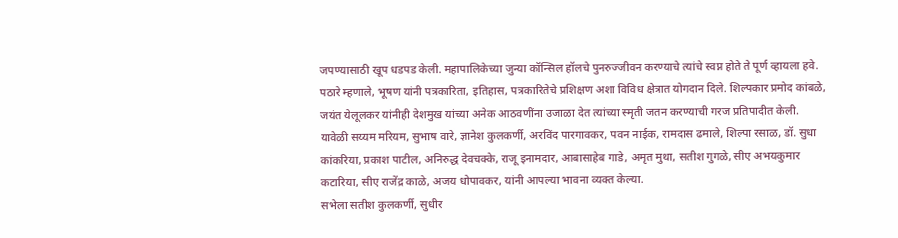जपण्यासाठी खूप धडपड केली. महापालिकेच्या जुन्या कॉन्सिल हॉलचे पुनरुज्जीवन करण्याचे त्यांचे स्वप्न होते ते पूर्ण व्हायला हवे. पठारे म्हणाले, भूषण यांनी पत्रकारिता, इतिहास, पत्रकारितेचे प्रशिक्षण अशा विविध क्षेत्रात योगदान दिले. शिल्पकार प्रमोद कांबळे, जयंत येलूलकर यांनीही देशमुख यांच्या अनेक आठवणींना उजाळा देत त्यांच्या स्मृती जतन करण्याची गरज प्रतिपादीत केली.
यावेळी सय्यम मरियम, सुभाष वारे, ज्ञानेश कुलकर्णी, अरविंद पारगावकर, पवन नाईक, रामदास ढमाले, शिल्पा रसाळ, डॉ. सुधा कांकरिया, प्रकाश पाटील, अनिरुद्ध देवचक्के, राजू इनामदार, आबासाहेब गाडे, अमृत मुथा, सतीश गुगळे, सीए अभयकुमार कटारिया, सीए राजेंद्र काळे, अजय धोपावकर, यांनी आपल्या भावना व्यक्त केल्या.
सभेला सतीश कुलकर्णी, सुधीर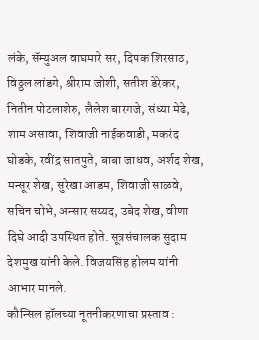लंके, सॅम्युअल वाघमारे सर, दिपक शिरसाठ, विठ्ठल लांडगे, श्रीराम जोशी, सतीश डेरेकर, नितीन पोटलाशेरु, लैलेश बारगजे, संध्या मेढे, शाम असावा, शिवाजी नाईकवाडी, मकरंद घोडके, रवींद्र सातपुते, बाबा जाधव, अर्शद शेख, मन्सूर शेख, सुरेखा आडम, शिवाजी साळवे, सचिन चोभे, अन्सार सय्यद, उबेद शेख, वीणा दिघे आदी उपस्थित होते. सूत्रसंचालक सुदाम देशमुख यांनी केले. विजयसिंह होलम यांनी आभार मानले.
कौन्सिल हॉलच्या नूतनीकरणाचा प्रस्ताव :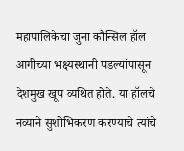महापालिकेचा जुना कौन्सिल हॉल आगीच्या भक्ष्यस्थानी पडल्यांपासून देशमुख खूप व्यथित होते. या हॉलचे नव्याने सुशोभिकरण करण्याचे त्यांचे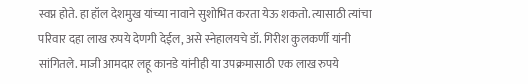स्वप्न होते. हा हॉल देशमुख यांच्या नावाने सुशोभित करता येऊ शकतो. त्यासाठी त्यांचा परिवार दहा लाख रुपये देणगी देईल, असे स्नेहालयचे डॉ. गिरीश कुलकर्णी यांनी सांगितले. माजी आमदार लहू कानडे यांनीही या उपक्रमासाठी एक लाख रुपये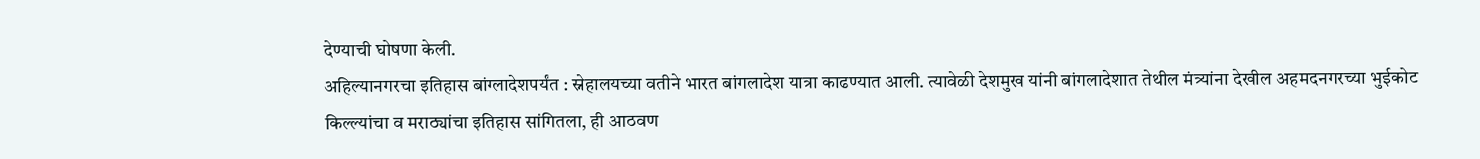देण्याची घोषणा केली.
अहिल्यानगरचा इतिहास बांग्लादेशपर्यंत : स्नेहालयच्या वतीने भारत बांगलादेश यात्रा काढण्यात आली. त्यावेळी देशमुख यांनी बांगलादेशात तेथील मंत्र्यांना देखील अहमदनगरच्या भुईकोट किल्ल्यांचा व मराठ्यांचा इतिहास सांगितला, ही आठवण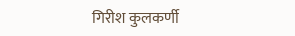गिरीश कुलकर्णी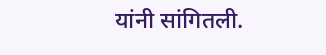यांनी सांगितली.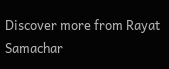Discover more from Rayat Samachar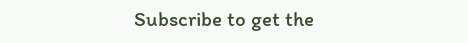Subscribe to get the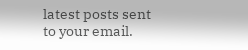latest posts sent to your email.